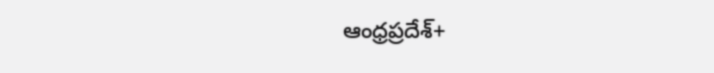ఆంధ్రప్రదేశ్+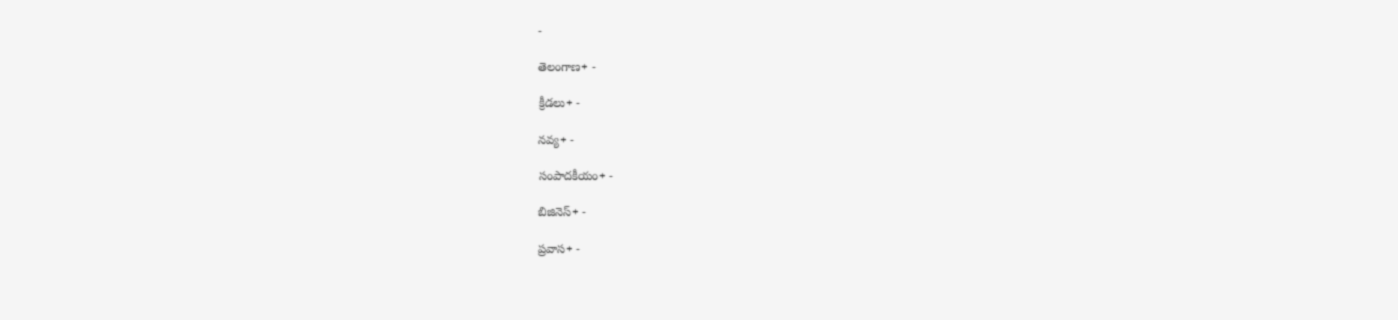-

తెలంగాణ+ -

క్రీడలు+ -

నవ్య+ -

సంపాదకీయం+ -

బిజినెస్+ -

ప్రవాస+ -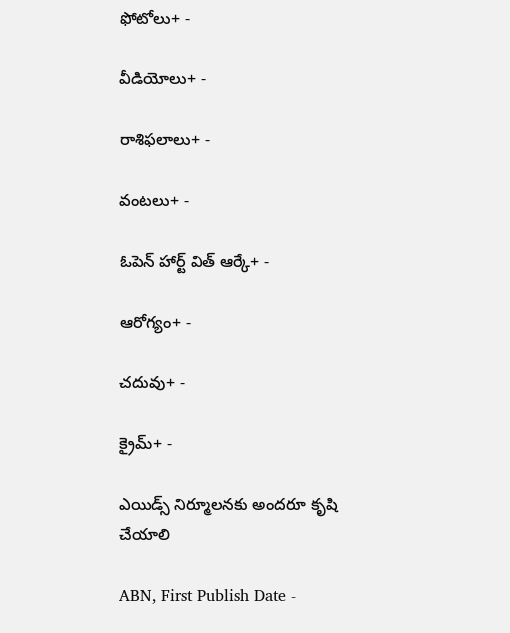ఫోటోలు+ -

వీడియోలు+ -

రాశిఫలాలు+ -

వంటలు+ -

ఓపెన్ హార్ట్ విత్ ఆర్కే+ -

ఆరోగ్యం+ -

చదువు+ -

క్రైమ్+ -

ఎయిడ్స్‌ నిర్మూలనకు అందరూ కృషి చేయాలి

ABN, First Publish Date -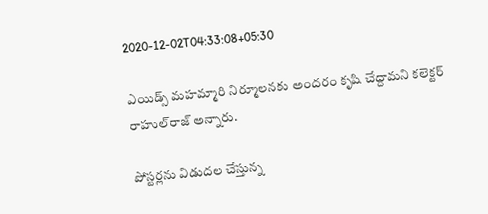2020-12-02T04:33:08+05:30

ఎయిడ్స్‌ మహమ్మారి నిర్మూలనకు అందరం కృషి చేద్దామని కలెక్టర్‌ రాహుల్‌రాజ్‌ అన్నారు.

పోస్టర్లను విడుదల చేస్తున్న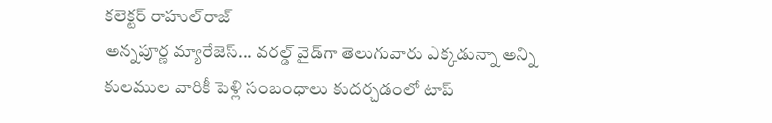కలెక్టర్‌ రాహుల్‌రాజ్‌
అన్నపూర్ణ మ్యారేజెస్... వరల్డ్ వైడ్‌గా తెలుగువారు ఎక్కడున్నా అన్ని కులముల వారికీ పెళ్లి సంబంధాలు కుదర్చడంలో టాప్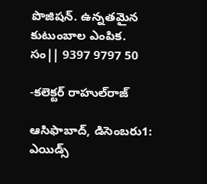పొజిషన్. ఉన్నతమైన కుటుంబాల ఎంపిక. సం|| 9397 9797 50

-కలెక్టర్‌ రాహుల్‌రాజ్‌

ఆసిఫాబాద్‌, డిసెంబరు1: ఎయిడ్స్‌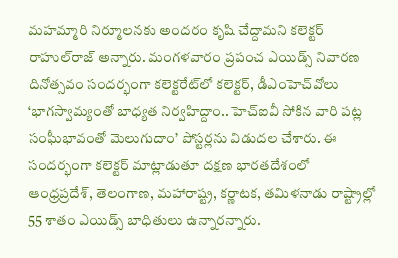మహమ్మారి నిర్మూలనకు అందరం కృషి చేద్దామని కలెక్టర్‌ రాహుల్‌రాజ్‌ అన్నారు. మంగళవారం ప్రపంచ ఎయిడ్స్‌ నివారణ దినోత్సవం సందర్భంగా కలెక్టరేట్‌లో కలెక్టర్‌, డీఎంహెచ్‌వోలు ‘భాగస్వామ్యంతో బాధ్యత నిర్వహిద్దాం.. హెచ్‌ఐవీ సోకిన వారి పట్ల సంఘీభావంతో మెలుగుదాం’ పోస్టర్లను విడుదల చేశారు. ఈ సందర్భంగా కలెక్టర్‌ మాట్లాడుతూ దక్షణ భారతదేశంలో ఆంధ్రప్రదేశ్‌, తెలంగాణ, మహారాష్ట్ర, కర్ణాటక, తమిళనాడు రాష్ట్రాల్లో 55 శాతం ఎయిడ్స్‌ బాధితులు ఉన్నారన్నారు.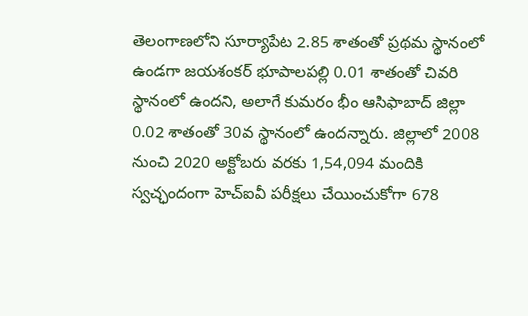తెలంగాణలోని సూర్యాపేట 2.85 శాతంతో ప్రథమ స్థానంలో ఉండగా జయశంకర్‌ భూపాలపల్లి 0.01 శాతంతో చివరి స్థానంలో ఉందని, అలాగే కుమరం భీం ఆసిఫాబాద్‌ జిల్లా 0.02 శాతంతో 30వ స్థానంలో ఉందన్నారు. జిల్లాలో 2008 నుంచి 2020 అక్టోబరు వరకు 1,54,094 మందికి స్వచ్ఛందంగా హెచ్‌ఐవీ పరీక్షలు చేయించుకోగా 678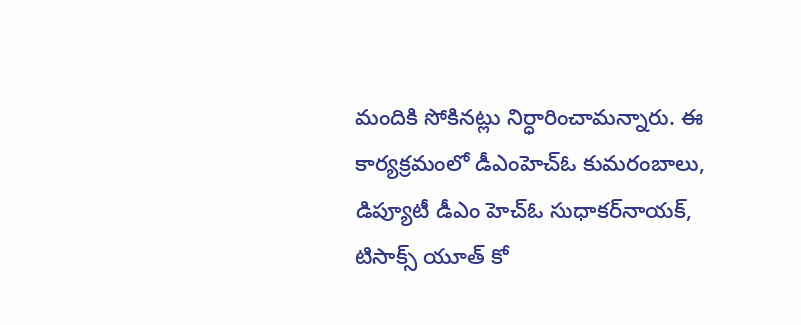మందికి సోకినట్లు నిర్ధారించామన్నారు. ఈ కార్యక్రమంలో డీఎంహెచ్‌ఓ కుమరంబాలు, డిప్యూటీ డీఎం హెచ్‌ఓ సుధాకర్‌నాయక్‌, టిసాక్స్‌ యూత్‌ కో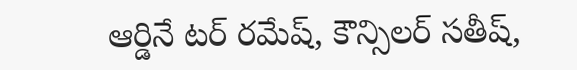ఆర్డినే టర్‌ రమేష్‌, కౌన్సిలర్‌ సతీష్‌,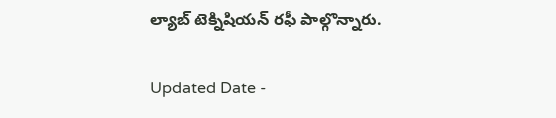ల్యాబ్‌ టెక్నిషియన్‌ రఫీ పాల్గొన్నారు.

Updated Date -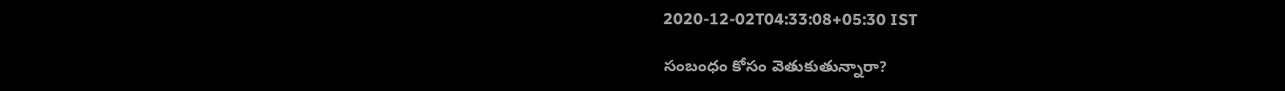2020-12-02T04:33:08+05:30 IST

సంబంధం కోసం వెతుకుతున్నారా?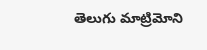తెలుగు మాట్రిమోని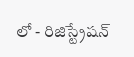లో - రిజిస్ట్రేషన్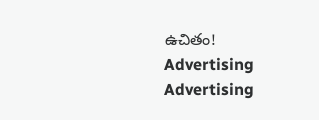ఉచితం!
Advertising
Advertising